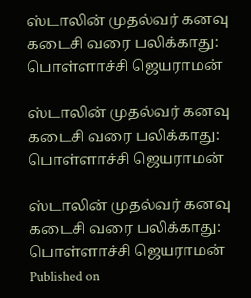ஸ்டாலின் முதல்வர் கனவு கடைசி வரை பலிக்காது: பொள்ளாச்சி ஜெயராமன்

ஸ்டாலின் முதல்வர் கனவு கடைசி வரை பலிக்காது: பொள்ளாச்சி ஜெயராமன்

ஸ்டாலின் முதல்வர் கனவு கடைசி வரை பலிக்காது: பொள்ளாச்சி ஜெயராமன்
Published on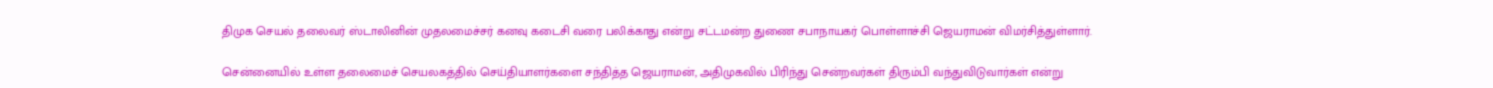திமுக செயல் தலைவர் ஸ்டாலினின் முதலமைச்சர் கனவு கடைசி வரை பலிக்காது என்று சட்டமன்ற துணை சபாநாயகர் பொள்ளாச்சி ஜெயராமன் விமர்சித்துள்ளார்.

சென்னையில் உள்ள தலைமைச் செயலகத்தில் செய்தியாளர்களை சந்தித்த ஜெயராமன், அதிமுகவில் பிரிந்து சென்றவர்கள் திரும்பி வந்துவிடுவார்கள் என்று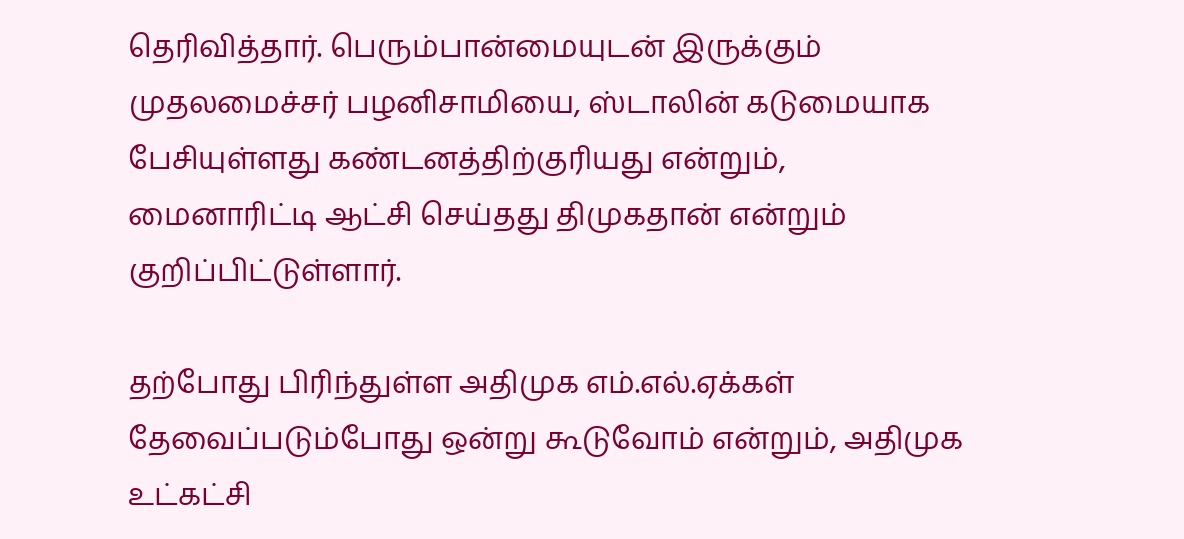தெரிவித்தார். பெரும்பான்மையுடன் இருக்கும் முதலமைச்சர் பழனிசாமியை, ஸ்டாலின் கடுமையாக பேசியுள்ளது கண்டனத்திற்குரியது என்றும், மைனாரிட்டி ஆட்சி செய்தது திமுகதான் என்றும் குறிப்பிட்டுள்ளார்.

தற்போது பிரிந்துள்ள அதிமுக எம்.எல்.ஏக்கள் தேவைப்படும்போது ஒன்று கூடுவோம் என்றும், அதிமுக உட்கட்சி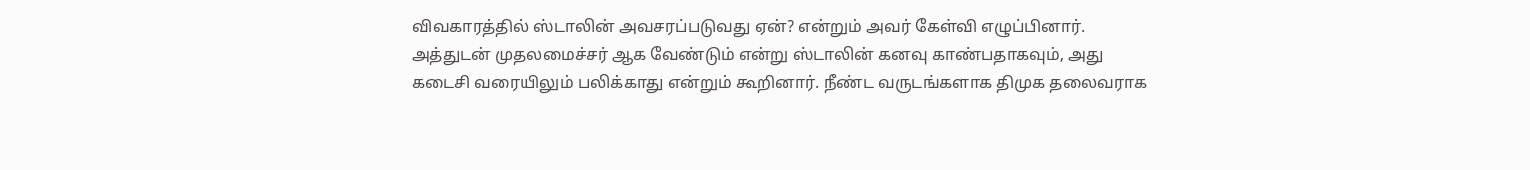விவகாரத்தில் ஸ்டாலின் அவசரப்படுவது ஏன்? என்றும் அவர் கேள்வி எழுப்பினார். அத்துடன் முதலமைச்சர் ஆக வேண்டும் என்று ஸ்டாலின் கனவு காண்பதாகவும், அது கடைசி வரையிலும் பலிக்காது என்றும் கூறினார். நீண்ட வருடங்களாக திமுக தலைவராக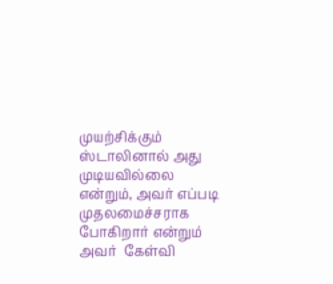முயற்சிக்கும் ஸ்டாலினால் அது முடியவில்லை என்றும், அவர் எப்படி முதலமைச்சராக போகிறார் என்றும் அவர்  கேள்வி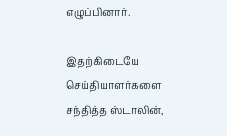எழுப்பினார்.

இதற்கிடையே செய்தியாளர்களை சந்தித்த ஸ்டாலின்,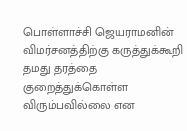பொள்ளாச்சி ஜெயராமனின் விமர்சனத்திற்கு கருத்துக்கூறி தமது தரத்தை குறைத்துக்கொள்ள விரும்பவில்லை என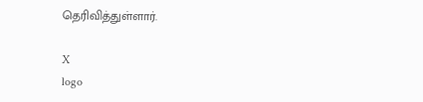தெரிவித்துள்ளார்.

X
logo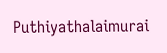Puthiyathalaimurai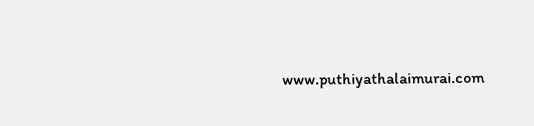www.puthiyathalaimurai.com